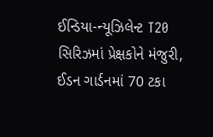ઈન્ડિયા-ન્યૂઝિલેન્ટ T20 સિરિઝમાં પ્રેક્ષકોને મંજુરી, ઈડન ગાર્ડનમાં 70 ટકા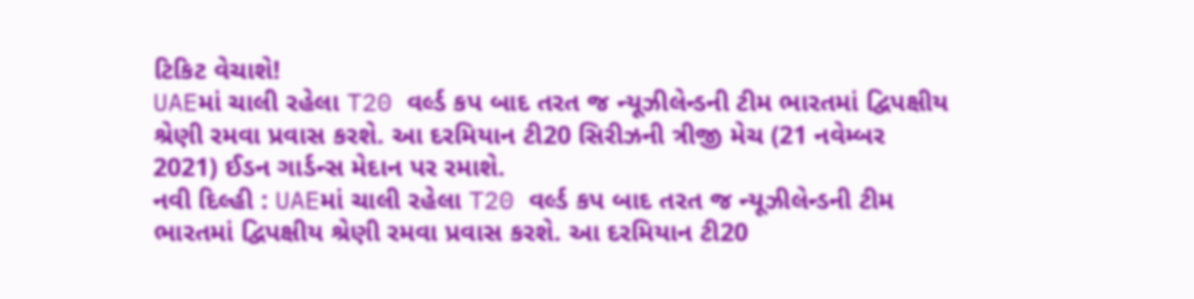ટિકિટ વેચાશે!
UAEમાં ચાલી રહેલા T20 વર્લ્ડ કપ બાદ તરત જ ન્યૂઝીલેન્ડની ટીમ ભારતમાં દ્વિપક્ષીય શ્રેણી રમવા પ્રવાસ કરશે. આ દરમિયાન ટી20 સિરીઝની ત્રીજી મેચ (21 નવેમ્બર 2021) ઈડન ગાર્ડન્સ મેદાન પર રમાશે.
નવી દિલ્હી : UAEમાં ચાલી રહેલા T20 વર્લ્ડ કપ બાદ તરત જ ન્યૂઝીલેન્ડની ટીમ ભારતમાં દ્વિપક્ષીય શ્રેણી રમવા પ્રવાસ કરશે. આ દરમિયાન ટી20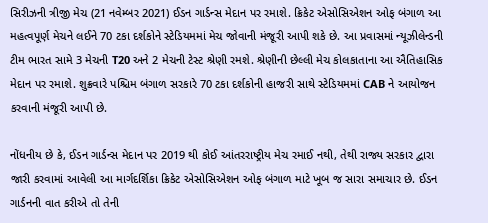સિરીઝની ત્રીજી મેચ (21 નવેમ્બર 2021) ઈડન ગાર્ડન્સ મેદાન પર રમાશે. ક્રિકેટ એસોસિએશન ઓફ બંગાળ આ મહત્વપૂર્ણ મેચને લઈને 70 ટકા દર્શકોને સ્ટેડિયમમાં મેચ જોવાની મંજૂરી આપી શકે છે. આ પ્રવાસમાં ન્યૂઝીલેન્ડની ટીમ ભારત સામે 3 મેચની T20 અને 2 મેચની ટેસ્ટ શ્રેણી રમશે. શ્રેણીની છેલ્લી મેચ કોલકાતાના આ ઐતિહાસિક મેદાન પર રમાશે. શુક્રવારે પશ્ચિમ બંગાળ સરકારે 70 ટકા દર્શકોની હાજરી સાથે સ્ટેડિયમમાં CAB ને આયોજન કરવાની મંજૂરી આપી છે.

નોંધનીય છે કે, ઈડન ગાર્ડન્સ મેદાન પર 2019 થી કોઈ આંતરરાષ્ટ્રીય મેચ રમાઈ નથી, તેથી રાજ્ય સરકાર દ્વારા જારી કરવામાં આવેલી આ માર્ગદર્શિકા ક્રિકેટ એસોસિએશન ઓફ બંગાળ માટે ખૂબ જ સારા સમાચાર છે. ઈડન ગાર્ડનની વાત કરીએ તો તેની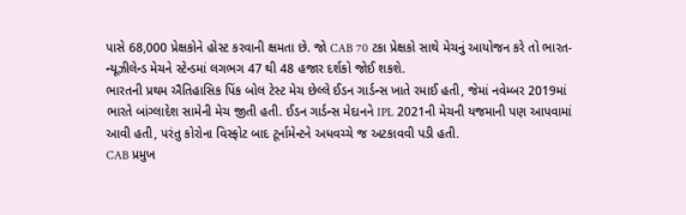પાસે 68,000 પ્રેક્ષકોને હોસ્ટ કરવાની ક્ષમતા છે. જો CAB 70 ટકા પ્રેક્ષકો સાથે મેચનું આયોજન કરે તો ભારત-ન્યૂઝીલેન્ડ મેચને સ્ટેન્ડમાં લગભગ 47 થી 48 હજાર દર્શકો જોઈ શકશે.
ભારતની પ્રથમ ઐતિહાસિક પિંક બોલ ટેસ્ટ મેચ છેલ્લે ઈડન ગાર્ડન્સ ખાતે રમાઈ હતી, જેમાં નવેમ્બર 2019માં ભારતે બાંગ્લાદેશ સામેની મેચ જીતી હતી. ઈડન ગાર્ડન્સ મેદાનને IPL 2021ની મેચની યજમાની પણ આપવામાં આવી હતી, પરંતુ કોરોના વિસ્ફોટ બાદ ટૂર્નામેન્ટને અધવચ્ચે જ અટકાવવી પડી હતી.
CAB પ્રમુખ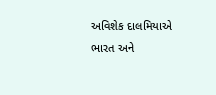અવિશેક દાલમિયાએ ભારત અને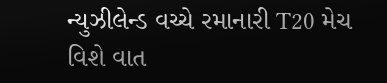ન્યુઝીલેન્ડ વચ્ચે રમાનારી T20 મેચ વિશે વાત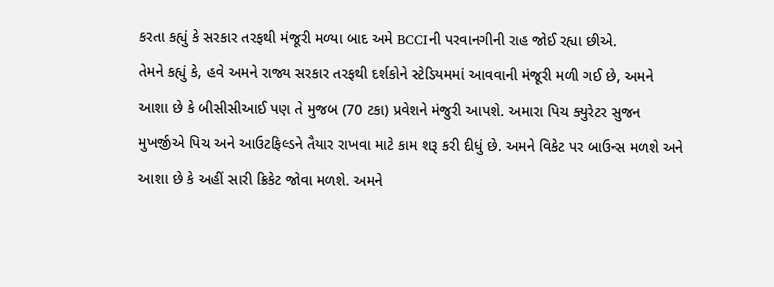કરતા કહ્યું કે સરકાર તરફથી મંજૂરી મળ્યા બાદ અમે BCCIની પરવાનગીની રાહ જોઈ રહ્યા છીએ.
તેમને કહ્યું કે, હવે અમને રાજ્ય સરકાર તરફથી દર્શકોને સ્ટેડિયમમાં આવવાની મંજૂરી મળી ગઈ છે, અમને આશા છે કે બીસીસીઆઈ પણ તે મુજબ (70 ટકા) પ્રવેશને મંજુરી આપશે. અમારા પિચ ક્યુરેટર સુજન મુખર્જીએ પિચ અને આઉટફિલ્ડને તૈયાર રાખવા માટે કામ શરૂ કરી દીધું છે. અમને વિકેટ પર બાઉન્સ મળશે અને આશા છે કે અહીં સારી ક્રિકેટ જોવા મળશે. અમને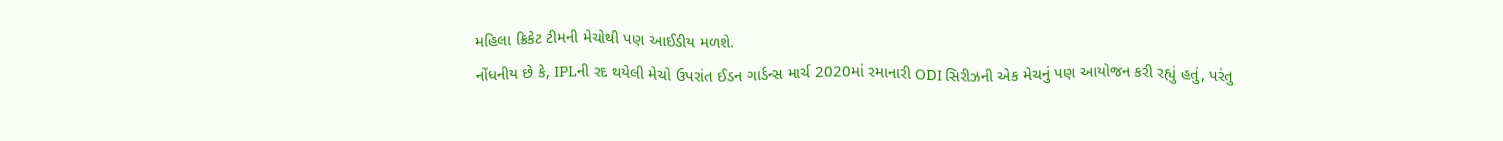મહિલા ક્રિકેટ ટીમની મેચોથી પણ આઈડીય મળશે.
નોંધનીય છે કે, IPLની રદ થયેલી મેચો ઉપરાંત ઈડન ગાર્ડન્સ માર્ચ 2020માં રમાનારી ODI સિરીઝની એક મેચનું પણ આયોજન કરી રહ્યું હતું, પરંતુ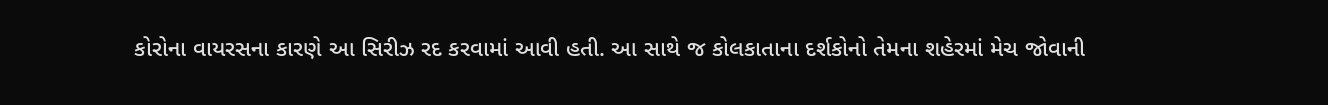કોરોના વાયરસના કારણે આ સિરીઝ રદ કરવામાં આવી હતી. આ સાથે જ કોલકાતાના દર્શકોનો તેમના શહેરમાં મેચ જોવાની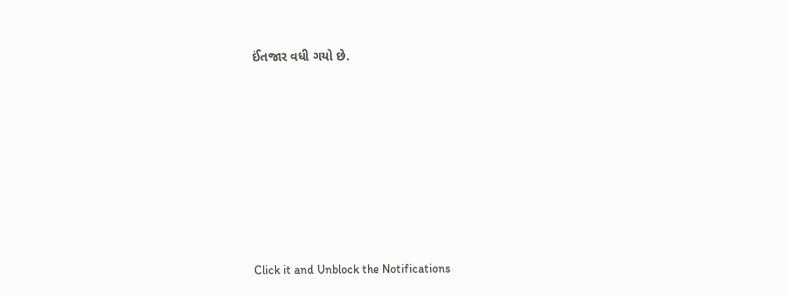ઈંતજાર વધી ગયો છે.












Click it and Unblock the Notifications